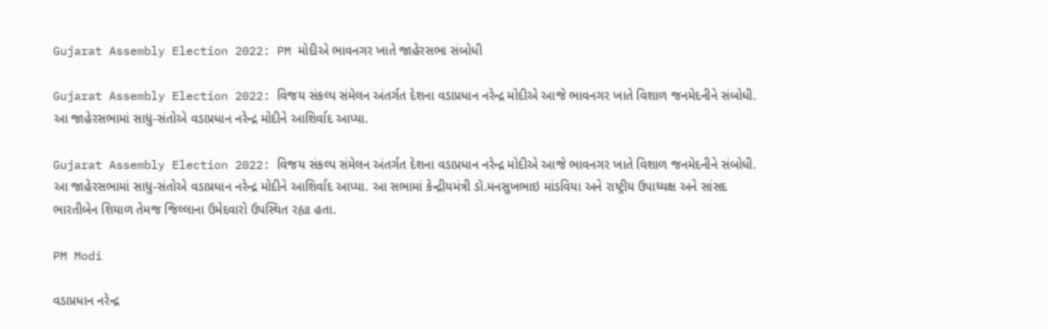Gujarat Assembly Election 2022: PM મોદીએ ભાવનગર ખાતે જાહેરસભા સંબોધી

Gujarat Assembly Election 2022: વિજય સંકલ્પ સંમેલન અંતર્ગત દેશના વડાપ્રધાન નરેન્દ્ર મોદીએ આજે ભાવનગર ખાતે વિશાળ જનમેદનીને સંબોધી. આ જાહેરસભામાં સાધુ-સંતોએ વડાપ્રધાન નરેન્દ્ર મોદીને આશિર્વાદ આપ્યા.

Gujarat Assembly Election 2022: વિજય સંકલ્પ સંમેલન અંતર્ગત દેશના વડાપ્રધાન નરેન્દ્ર મોદીએ આજે ભાવનગર ખાતે વિશાળ જનમેદનીને સંબોધી. આ જાહેરસભામાં સાધુ-સંતોએ વડાપ્રધાન નરેન્દ્ર મોદીને આશિર્વાદ આપ્યા. આ સભામાં કેન્દ્રીયમંત્રી ડૉ.મનસુખભાઇ માંડવિયા અને રાષ્ટ્રીય ઉપાધ્યક્ષ અને સાંસદ ભારતીબેન શિયાળ તેમજ જિલ્લાના ઉમેદવારો ઉપસ્થિત રહ્યા હતા.

PM Modi

વડાપ્રધાન નરેન્દ્ર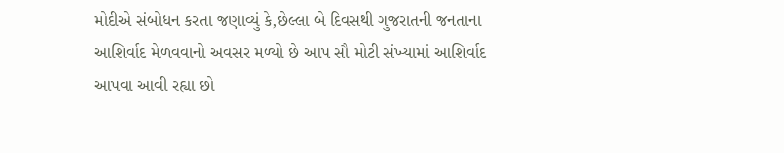મોદીએ સંબોધન કરતા જણાવ્યું કે,છેલ્લા બે દિવસથી ગુજરાતની જનતાના આશિર્વાદ મેળવવાનો અવસર મળ્યો છે આપ સૌ મોટી સંખ્યામાં આશિર્વાદ આપવા આવી રહ્યા છો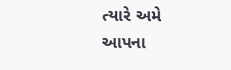ત્યારે અમે આપના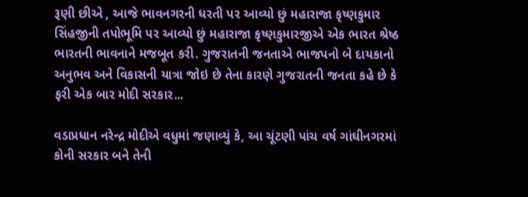રૂણી છીએ , આજે ભાવનગરની ધરતી પર આવ્યો છું મહારાજા કૃષ્ણકુમાર સિંહજીની તપોભૂમિ પર આવ્યો છું મહારાજા કૃષ્ણકુમારજીએ એક ભારત શ્રેષ્ઠ ભારતની ભાવનાને મજબૂત કરી. ગુજરાતની જનતાએ ભાજપનો બે દાયકાનો અનુભવ અને વિકાસની યાત્રા જોઇ છે તેના કારણે ગુજરાતની જનતા કહે છે કે ફરી એક બાર મોદી સરકાર...

વડાપ્રધાન નરેન્દ્ર મોદીએ વધુમાં જણાવ્યું કે, આ ચૂંટણી પાંચ વર્ષ ગાંઘીનગરમાં કોની સરકાર બને તેની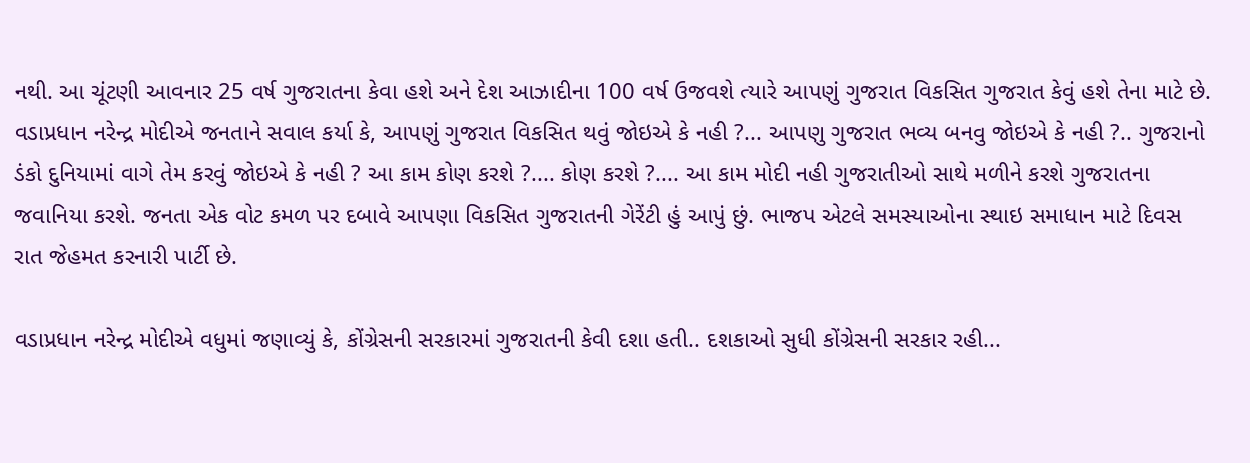નથી. આ ચૂંટણી આવનાર 25 વર્ષ ગુજરાતના કેવા હશે અને દેશ આઝાદીના 100 વર્ષ ઉજવશે ત્યારે આપણું ગુજરાત વિકસિત ગુજરાત કેવું હશે તેના માટે છે. વડાપ્રધાન નરેન્દ્ર મોદીએ જનતાને સવાલ કર્યા કે, આપણું ગુજરાત વિકસિત થવું જોઇએ કે નહી ?... આપણુ ગુજરાત ભવ્ય બનવુ જોઇએ કે નહી ?.. ગુજરાનો ડંકો દુનિયામાં વાગે તેમ કરવું જોઇએ કે નહી ? આ કામ કોણ કરશે ?.... કોણ કરશે ?.... આ કામ મોદી નહી ગુજરાતીઓ સાથે મળીને કરશે ગુજરાતના જવાનિયા કરશે. જનતા એક વોટ કમળ પર દબાવે આપણા વિકસિત ગુજરાતની ગેરેંટી હું આપું છું. ભાજપ એટલે સમસ્યાઓના સ્થાઇ સમાધાન માટે દિવસ રાત જેહમત કરનારી પાર્ટી છે.

વડાપ્રધાન નરેન્દ્ર મોદીએ વધુમાં જણાવ્યું કે, કોંગ્રેસની સરકારમાં ગુજરાતની કેવી દશા હતી.. દશકાઓ સુધી કોંગ્રેસની સરકાર રહી...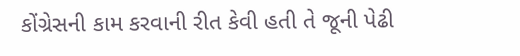કોંગ્રેસની કામ કરવાની રીત કેવી હતી તે જૂની પેઢી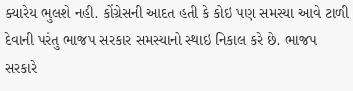ક્યારેય ભુલશે નહી. કોંગ્રેસની આદત હતી કે કોઇ પણ સમસ્યા આવે ટાળી દેવાની પરંતુ ભાજપ સરકાર સમસ્યાનો સ્થાઇ નિકાલ કરે છે. ભાજપ સરકારે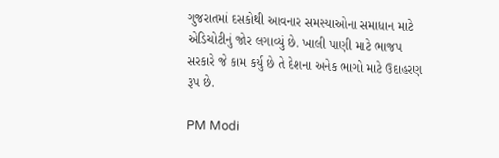ગુજરાતમાં દસકોથી આવનાર સમસ્યાઓના સમાધાન માટે એડિચોટીનું જોર લગાવ્યું છે. ખાલી પાણી માટે ભાજપ સરકારે જે કામ કર્યુ છે તે દેશના અનેક ભાગો માટે ઉદાહરણ રૂપ છે.

PM Modi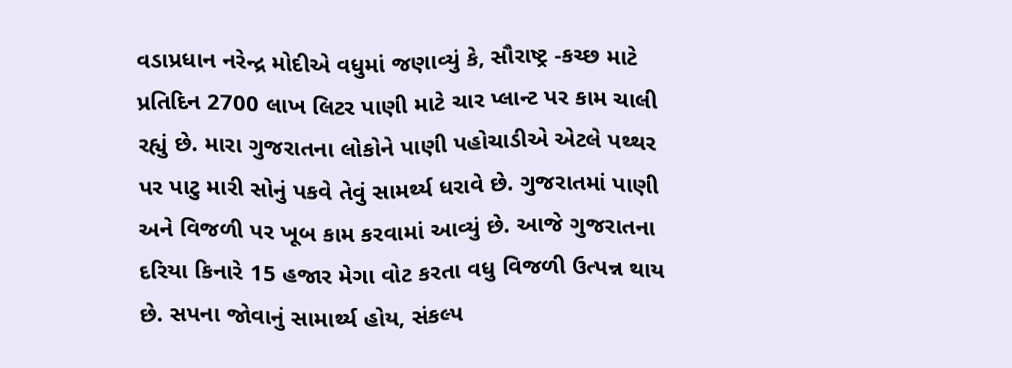વડાપ્રધાન નરેન્દ્ર મોદીએ વધુમાં જણાવ્યું કે, સૌરાષ્ટ્ર -કચ્છ માટે પ્રતિદિન 2700 લાખ લિટર પાણી માટે ચાર પ્લાન્ટ પર કામ ચાલી રહ્યું છે. મારા ગુજરાતના લોકોને પાણી પહોચાડીએ એટલે પથ્થર પર પાટુ મારી સોનું પકવે તેવું સામર્થ્ય ધરાવે છે. ગુજરાતમાં પાણી અને વિજળી પર ખૂબ કામ કરવામાં આવ્યું છે. આજે ગુજરાતના દરિયા કિનારે 15 હજાર મેગા વોટ કરતા વધુ વિજળી ઉત્પન્ન થાય છે. સપના જોવાનું સામાર્થ્ય હોય, સંકલ્પ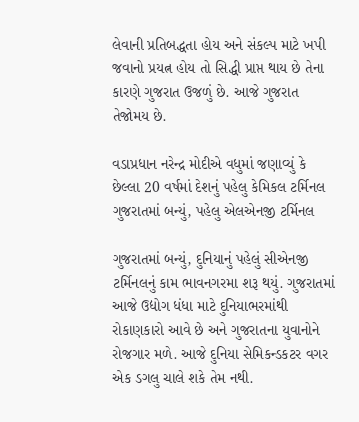લેવાની પ્રતિબદ્ધતા હોય અને સંકલ્પ માટે ખપી જવાનો પ્રયત્ન હોય તો સિદ્ધી પ્રાપ્ત થાય છે તેના કારણે ગુજરાત ઉજળું છે. આજે ગુજરાત તેજોમય છે.

વડાપ્રધાન નરેન્દ્ર મોદીએ વધુમાં જણાવ્યું કે છેલ્લા 20 વર્ષમાં દેશનું પહેલુ કેમિકલ ટર્મિનલ ગુજરાતમાં બન્યું, પહેલુ એલએનજી ટર્મિનલ

ગુજરાતમાં બન્યું, દુનિયાનું પહેલું સીએનજી ટર્મિનલનું કામ ભાવનગરમા શરૂ થયું. ગુજરાતમાં આજે ઉદ્યોગ ધંધા માટે દુનિયાભરમાંથી રોકાણકારો આવે છે અને ગુજરાતના યુવાનોને રોજગાર મળે. આજે દુનિયા સેમિકન્ડકટર વગર એક ડગલુ ચાલે શકે તેમ નથી.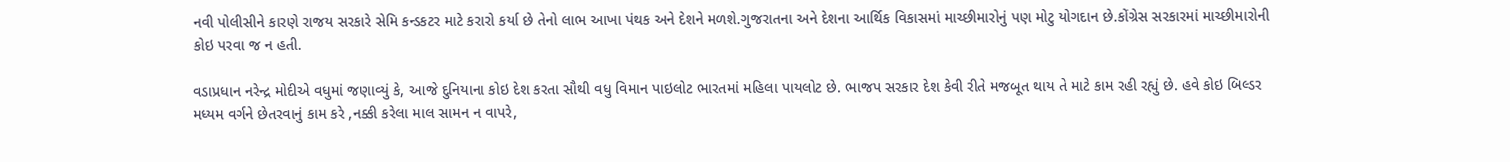નવી પોલીસીને કારણે રાજય સરકારે સેમિ કન્ડકટર માટે કરારો કર્યા છે તેનો લાભ આખા પંથક અને દેશને મળશે.ગુજરાતના અને દેશના આર્થિક વિકાસમાં માચ્છીમારોનું પણ મોટુ યોગદાન છે.કોંગ્રેસ સરકારમાં માચ્છીમારોની કોઇ પરવા જ ન હતી.

વડાપ્રધાન નરેન્દ્ર મોદીએ વધુમાં જણાવ્યું કે, આજે દુનિયાના કોઇ દેશ કરતા સૌથી વધુ વિમાન પાઇલોટ ભારતમાં મહિલા પાયલોટ છે. ભાજપ સરકાર દેશ કેવી રીતે મજબૂત થાય તે માટે કામ રહી રહ્યું છે. હવે કોઇ બિલ્ડર મધ્યમ વર્ગને છેતરવાનું કામ કરે ,નક્કી કરેલા માલ સામન ન વાપરે,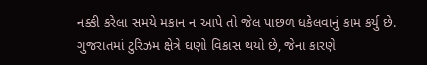નક્કી કરેલા સમયે મકાન ન આપે તો જેલ પાછળ ધકેલવાનું કામ કર્યુ છે. ગુજરાતમાં ટુરિઝમ ક્ષેત્રે ઘણો વિકાસ થયો છે, જેના કારણે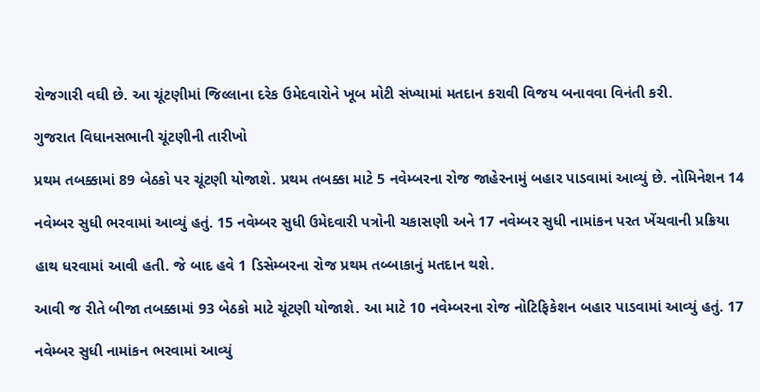રોજગારી વઘી છે. આ ચૂંટણીમાં જિલ્લાના દરેક ઉમેદવારોને ખૂબ મોટી સંખ્યામાં મતદાન કરાવી વિજય બનાવવા વિનંતી કરી.

ગુજરાત વિધાનસભાની ચૂંટણીની તારીખો

પ્રથમ તબક્કામાં 89 બેઠકો પર ચૂંટણી યોજાશે. પ્રથમ તબક્કા માટે 5 નવેમ્બરના રોજ જાહેરનામું બહાર પાડવામાં આવ્યું છે. નોમિનેશન 14

નવેમ્બર સુધી ભરવામાં આવ્યું હતું. 15 નવેમ્બર સુધી ઉમેદવારી પત્રોની ચકાસણી અને 17 નવેમ્બર સુધી નામાંકન પરત ખેંચવાની પ્રક્રિયા

હાથ ધરવામાં આવી હતી. જે બાદ હવે 1 ડિસેમ્બરના રોજ પ્રથમ તબ્બાકાનું મતદાન થશે.

આવી જ રીતે બીજા તબક્કામાં 93 બેઠકો માટે ચૂંટણી યોજાશે. આ માટે 10 નવેમ્બરના રોજ નોટિફિકેશન બહાર પાડવામાં આવ્યું હતું. 17

નવેમ્બર સુધી નામાંકન ભરવામાં આવ્યું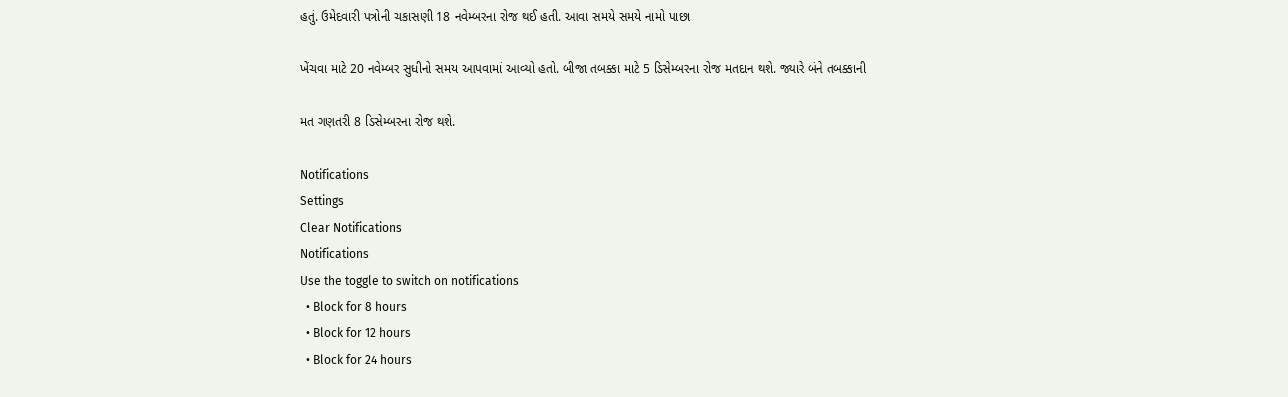હતું. ઉમેદવારી પત્રોની ચકાસણી 18 નવેમ્બરના રોજ થઈ હતી. આવા સમયે સમયે નામો પાછા

ખેંચવા માટે 20 નવેમ્બર સુધીનો સમય આપવામાં આવ્યો હતો. બીજા તબક્કા માટે 5 ડિસેમ્બરના રોજ મતદાન થશે. જ્યારે બંને તબક્કાની

મત ગણતરી 8 ડિસેમ્બરના રોજ થશે.

Notifications
Settings
Clear Notifications
Notifications
Use the toggle to switch on notifications
  • Block for 8 hours
  • Block for 12 hours
  • Block for 24 hours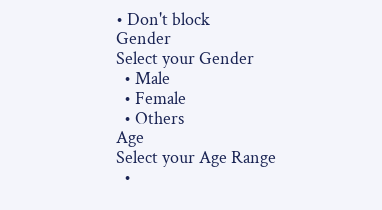• Don't block
Gender
Select your Gender
  • Male
  • Female
  • Others
Age
Select your Age Range
  •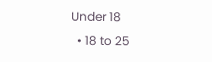Under 18
  • 18 to 25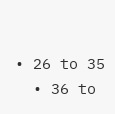• 26 to 35
  • 36 to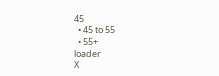45
  • 45 to 55
  • 55+
loader
X